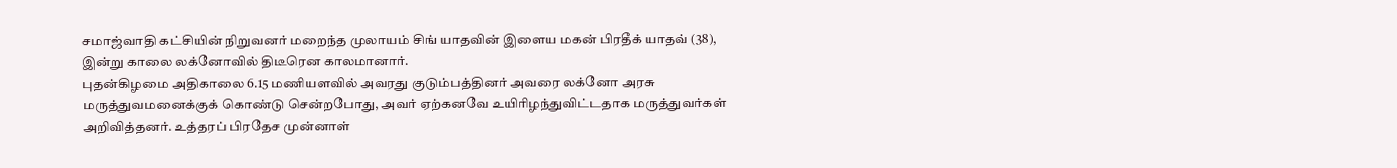சமாஜ்வாதி கட்சியின் நிறுவனர் மறைந்த முலாயம் சிங் யாதவின் இளைய மகன் பிரதீக் யாதவ் (38), இன்று காலை லக்னோவில் திடீரென காலமானார்.
புதன்கிழமை அதிகாலை 6.15 மணியளவில் அவரது குடும்பத்தினர் அவரை லக்னோ அரசு மருத்துவமனைக்குக் கொண்டு சென்றபோது, அவர் ஏற்கனவே உயிரிழந்துவிட்டதாக மருத்துவர்கள் அறிவித்தனர். உத்தரப் பிரதேச முன்னாள்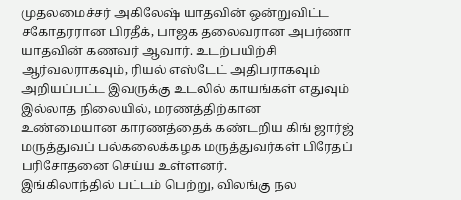முதலமைச்சர் அகிலேஷ் யாதவின் ஒன்றுவிட்ட சகோதரரான பிரதீக், பாஜக தலைவரான அபர்ணா யாதவின் கணவர் ஆவார். உடற்பயிற்சி ஆர்வலராகவும், ரியல் எஸ்டேட் அதிபராகவும் அறியப்பட்ட இவருக்கு உடலில் காயங்கள் எதுவும் இல்லாத நிலையில், மரணத்திற்கான உண்மையான காரணத்தைக் கண்டறிய கிங் ஜார்ஜ் மருத்துவப் பல்கலைக்கழக மருத்துவர்கள் பிரேதப் பரிசோதனை செய்ய உள்ளனர்.
இங்கிலாந்தில் பட்டம் பெற்று, விலங்கு நல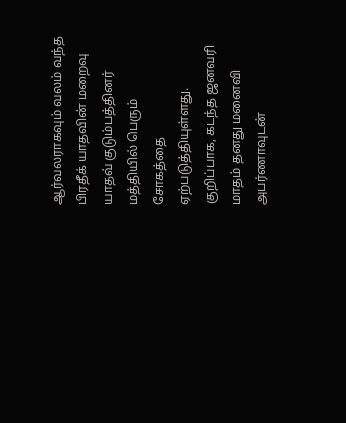ஆர்வலராகவும் வலம் வந்த பிரதீக் யாதவின் மறைவு யாதவ் குடும்பத்தினர் மத்தியில் பெரும் சோகத்தை ஏற்படுத்தியுள்ளது.
குறிப்பாக, கடந்த ஜனவரி மாதம் தனது மனைவி அபர்ணாவுடன்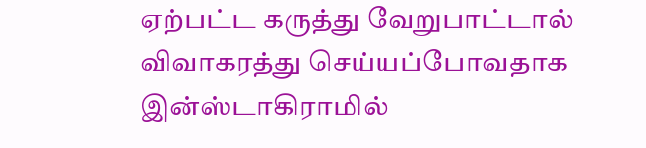ஏற்பட்ட கருத்து வேறுபாட்டால் விவாகரத்து செய்யப்போவதாக இன்ஸ்டாகிராமில்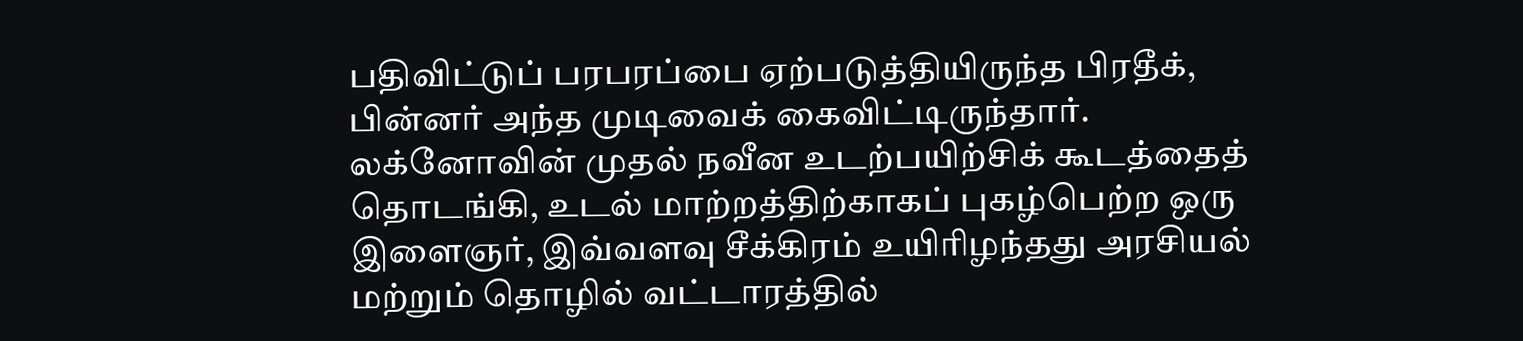பதிவிட்டுப் பரபரப்பை ஏற்படுத்தியிருந்த பிரதீக், பின்னர் அந்த முடிவைக் கைவிட்டிருந்தார்.
லக்னோவின் முதல் நவீன உடற்பயிற்சிக் கூடத்தைத் தொடங்கி, உடல் மாற்றத்திற்காகப் புகழ்பெற்ற ஒரு இளைஞர், இவ்வளவு சீக்கிரம் உயிரிழந்தது அரசியல் மற்றும் தொழில் வட்டாரத்தில்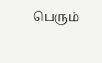பெரும்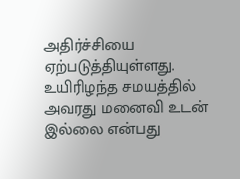அதிர்ச்சியை ஏற்படுத்தியுள்ளது. உயிரிழந்த சமயத்தில் அவரது மனைவி உடன் இல்லை என்பது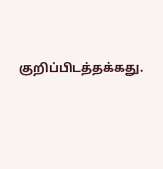குறிப்பிடத்தக்கது.